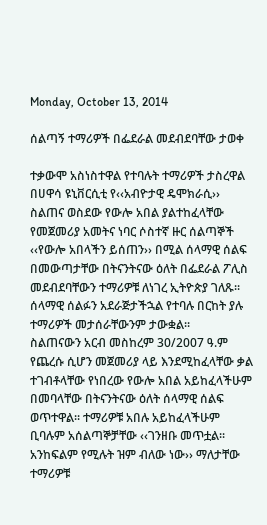Monday, October 13, 2014

ሰልጣኝ ተማሪዎች በፌደራል መደብደባቸው ታወቀ

ተቃውሞ አስነስተዋል የተባሉት ተማሪዎች ታስረዋል
በሀዋሳ ዩኒቨርሲቲ የ‹‹አብዮታዊ ዴሞክራሲ›› ስልጠና ወስደው የውሎ አበል ያልተከፈላቸው የመጀመሪያ አመትና ነባር ሶስተኛ ዙር ሰልጣኞች ‹‹የውሎ አበላችን ይሰጠን›› በሚል ሰላማዊ ሰልፍ በመውጣታቸው በትናንትናው ዕለት በፌደራል ፖሊስ መደብደባቸውን ተማሪዎቹ ለነገረ ኢትዮጵያ ገለጹ፡፡ ሰላማዊ ሰልፉን አደራጅታችኋል የተባሉ በርከት ያሉ ተማሪዎች መታሰራቸውንም ታውቋል፡፡
ስልጠናውን አርብ መስከረም 30/2007 ዓ.ም የጨረሱ ሲሆን መጀመሪያ ላይ እንደሚከፈላቸው ቃል ተገብቶላቸው የነበረው የውሎ አበል አይከፈላችሁም በመባላቸው በትናንትናው ዕለት ሰላማዊ ሰልፍ ወጥተዋል፡፡ ተማሪዎቹ አበሉ አይከፈላችሁም ቢባሉም አሰልጣኞቻቸው ‹‹ገንዘቡ መጥቷል፡፡ አንከፍልም የሚሉት ዝም ብለው ነው›› ማለታቸው ተማሪዎቹ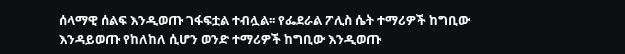ሰላማዊ ሰልፍ እንዲወጡ ገፋፍቷል ተብሏል፡፡ የፌደራል ፖሊስ ሴት ተማሪዎች ከግቢው እንዳይወጡ የከለከለ ሲሆን ወንድ ተማሪዎች ከግቢው እንዲወጡ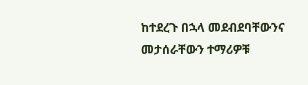ከተደረጉ በኋላ መደብደባቸውንና መታሰራቸውን ተማሪዎቹ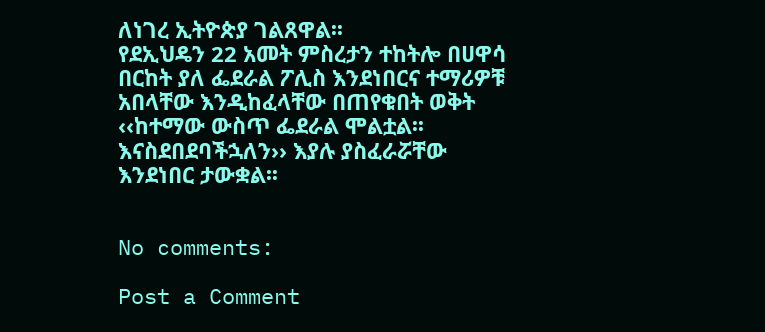ለነገረ ኢትዮጵያ ገልጸዋል፡፡
የደኢህዴን 22 አመት ምስረታን ተከትሎ በሀዋሳ በርከት ያለ ፌደራል ፖሊስ እንደነበርና ተማሪዎቹ አበላቸው እንዲከፈላቸው በጠየቁበት ወቅት ‹‹ከተማው ውስጥ ፌደራል ሞልቷል፡፡ እናስደበደባችኋለን›› እያሉ ያስፈራሯቸው እንደነበር ታውቋል፡፡


No comments:

Post a Comment